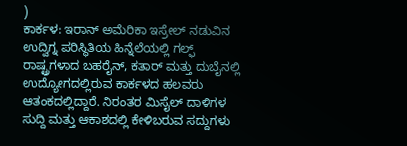)
ಕಾರ್ಕಳ: ಇರಾನ್ ಅಮೆರಿಕಾ ಇಸ್ರೇಲ್ ನಡುವಿನ ಉದ್ವಿಗ್ನ ಪರಿಸ್ಥಿತಿಯ ಹಿನ್ನೆಲೆಯಲ್ಲಿ ಗಲ್ಫ್ ರಾಷ್ಟ್ರಗಳಾದ ಬಹರೈನ್, ಕತಾರ್ ಮತ್ತು ದುಬೈನಲ್ಲಿ ಉದ್ಯೋಗದಲ್ಲಿರುವ ಕಾರ್ಕಳದ ಹಲವರು ಆತಂಕದಲ್ಲಿದ್ದಾರೆ. ನಿರಂತರ ಮಿಸೈಲ್ ದಾಳಿಗಳ ಸುದ್ದಿ ಮತ್ತು ಆಕಾಶದಲ್ಲಿ ಕೇಳಿಬರುವ ಸದ್ದುಗಳು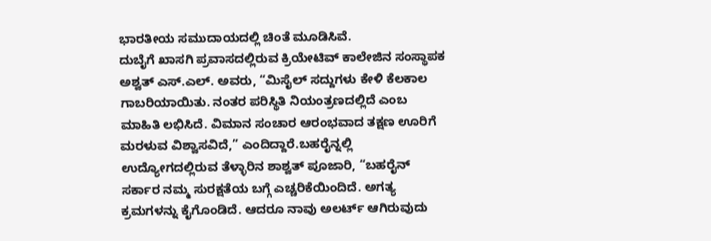ಭಾರತೀಯ ಸಮುದಾಯದಲ್ಲಿ ಚಿಂತೆ ಮೂಡಿಸಿವೆ.
ದುಬೈಗೆ ಖಾಸಗಿ ಪ್ರವಾಸದಲ್ಲಿರುವ ಕ್ರಿಯೇಟಿವ್ ಕಾಲೇಜಿನ ಸಂಸ್ಥಾಪಕ ಅಶ್ವತ್ ಎಸ್.ಎಲ್. ಅವರು, “ಮಿಸೈಲ್ ಸದ್ದುಗಳು ಕೇಳಿ ಕೆಲಕಾಲ ಗಾಬರಿಯಾಯಿತು. ನಂತರ ಪರಿಸ್ಥಿತಿ ನಿಯಂತ್ರಣದಲ್ಲಿದೆ ಎಂಬ ಮಾಹಿತಿ ಲಭಿಸಿದೆ. ವಿಮಾನ ಸಂಚಾರ ಆರಂಭವಾದ ತಕ್ಷಣ ಊರಿಗೆ ಮರಳುವ ವಿಶ್ವಾಸವಿದೆ,” ಎಂದಿದ್ದಾರೆ.ಬಹರೈನ್ನಲ್ಲಿ ಉದ್ಯೋಗದಲ್ಲಿರುವ ತೆಳ್ಳಾರಿನ ಶಾಶ್ವತ್ ಪೂಜಾರಿ, “ಬಹರೈನ್ ಸರ್ಕಾರ ನಮ್ಮ ಸುರಕ್ಷತೆಯ ಬಗ್ಗೆ ಎಚ್ಚರಿಕೆಯಿಂದಿದೆ. ಅಗತ್ಯ ಕ್ರಮಗಳನ್ನು ಕೈಗೊಂಡಿದೆ. ಆದರೂ ನಾವು ಅಲರ್ಟ್ ಆಗಿರುವುದು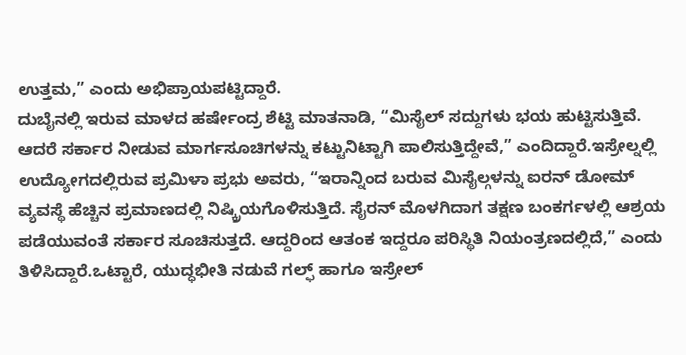ಉತ್ತಮ,” ಎಂದು ಅಭಿಪ್ರಾಯಪಟ್ಟಿದ್ದಾರೆ.
ದುಬೈನಲ್ಲಿ ಇರುವ ಮಾಳದ ಹರ್ಷೇಂದ್ರ ಶೆಟ್ಟಿ ಮಾತನಾಡಿ, “ಮಿಸೈಲ್ ಸದ್ದುಗಳು ಭಯ ಹುಟ್ಟಿಸುತ್ತಿವೆ. ಆದರೆ ಸರ್ಕಾರ ನೀಡುವ ಮಾರ್ಗಸೂಚಿಗಳನ್ನು ಕಟ್ಟುನಿಟ್ಟಾಗಿ ಪಾಲಿಸುತ್ತಿದ್ದೇವೆ,” ಎಂದಿದ್ದಾರೆ.ಇಸ್ರೇಲ್ನಲ್ಲಿ ಉದ್ಯೋಗದಲ್ಲಿರುವ ಪ್ರಮಿಳಾ ಪ್ರಭು ಅವರು, “ಇರಾನ್ನಿಂದ ಬರುವ ಮಿಸೈಲ್ಗಳನ್ನು ಐರನ್ ಡೋಮ್ ವ್ಯವಸ್ಥೆ ಹೆಚ್ಚಿನ ಪ್ರಮಾಣದಲ್ಲಿ ನಿಷ್ಕ್ರಿಯಗೊಳಿಸುತ್ತಿದೆ. ಸೈರನ್ ಮೊಳಗಿದಾಗ ತಕ್ಷಣ ಬಂಕರ್ಗಳಲ್ಲಿ ಆಶ್ರಯ ಪಡೆಯುವಂತೆ ಸರ್ಕಾರ ಸೂಚಿಸುತ್ತದೆ. ಆದ್ದರಿಂದ ಆತಂಕ ಇದ್ದರೂ ಪರಿಸ್ಥಿತಿ ನಿಯಂತ್ರಣದಲ್ಲಿದೆ,” ಎಂದು ತಿಳಿಸಿದ್ದಾರೆ.ಒಟ್ಟಾರೆ, ಯುದ್ಧಭೀತಿ ನಡುವೆ ಗಲ್ಫ್ ಹಾಗೂ ಇಸ್ರೇಲ್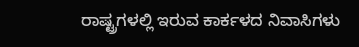ರಾಷ್ಟ್ರಗಳಲ್ಲಿ ಇರುವ ಕಾರ್ಕಳದ ನಿವಾಸಿಗಳು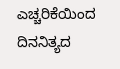ಎಚ್ಚರಿಕೆಯಿಂದ ದಿನನಿತ್ಯದ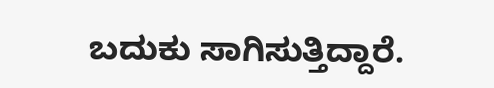ಬದುಕು ಸಾಗಿಸುತ್ತಿದ್ದಾರೆ.